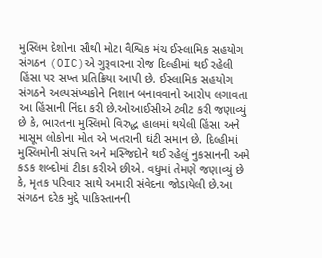મુસ્લિમ દેશોના સૌથી મોટા વૈશ્વિક મંચ ઈસ્લામિક સહયોગ સંગઠન (OIC)એ ગુરૂવારના રોજ દિલ્હીમાં થઈ રહેલી હિંસા પર સખ્ત પ્રતિક્રિયા આપી છે. ઈસ્લામિક સહયોગ સંગઠને અલ્પસંખ્યકોને નિશાન બનાવવાનો આરોપ લગાવતા આ હિંસાની નિંદા કરી છે.ઓઆઈસીએ ટ્વીટ કરી જણાવ્યું છે કે, ભારતના મુસ્લિમો વિરુદ્ધ હાલમાં થયેલી હિંસા અને માસૂમ લોકોના મોત એ ખતરાની ઘંટી સમાન છે. દિલ્હીમાં મુસ્લિમોની સંપત્તિ અને મસ્જિદોને થઈ રહેલું નુકસાનની અમે કડક શબ્દોમાં ટીકા કરીએ છીએ. વધુમાં તેમણે જણાવ્યું છે કે, મૃતક પરિવાર સાથે અમારી સંવેદના જોડાયેલી છે.આ સંગઠન દરેક મુદ્દે પાકિસ્તાનની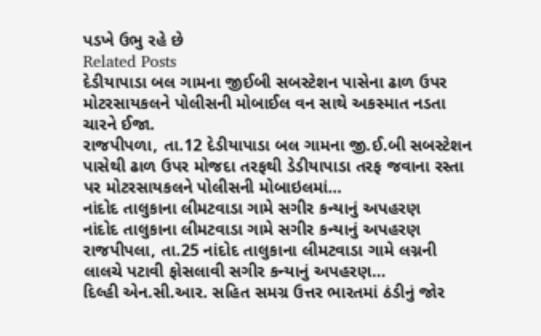પડખે ઉભુ રહે છે
Related Posts
દેડીયાપાડા બલ ગામના જીઈબી સબસ્ટેશન પાસેના ઢાળ ઉપર મોટરસાયકલને પોલીસની મોબાઈલ વન સાથે અકસ્માત નડતા ચારને ઈજા.
રાજપીપળા, તા.12 દેડીયાપાડા બલ ગામના જી.ઈ.બી સબસ્ટેશન પાસેથી ઢાળ ઉપર મોજદા તરફથી ડેડીયાપાડા તરફ જવાના રસ્તા પર મોટરસાયકલને પોલીસની મોબાઇલમાં…
નાંદોદ તાલુકાના લીમટવાડા ગામે સગીર કન્યાનું અપહરણ
નાંદોદ તાલુકાના લીમટવાડા ગામે સગીર કન્યાનું અપહરણ રાજપીપલા, તા.25 નાંદોદ તાલુકાના લીમટવાડા ગામે લગ્નની લાલચે પટાવી ફોસલાવી સગીર કન્યાનું અપહરણ…
દિલ્હી એન.સી.આર. સહિત સમગ્ર ઉત્તર ભારતમાં ઠંડીનું જોર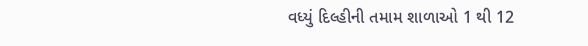વધ્યું દિલ્હીની તમામ શાળાઓ 1 થી 12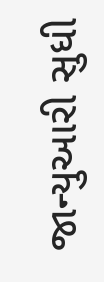જાન્યુઆરી સુધી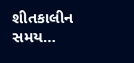શીતકાલીન સમય…